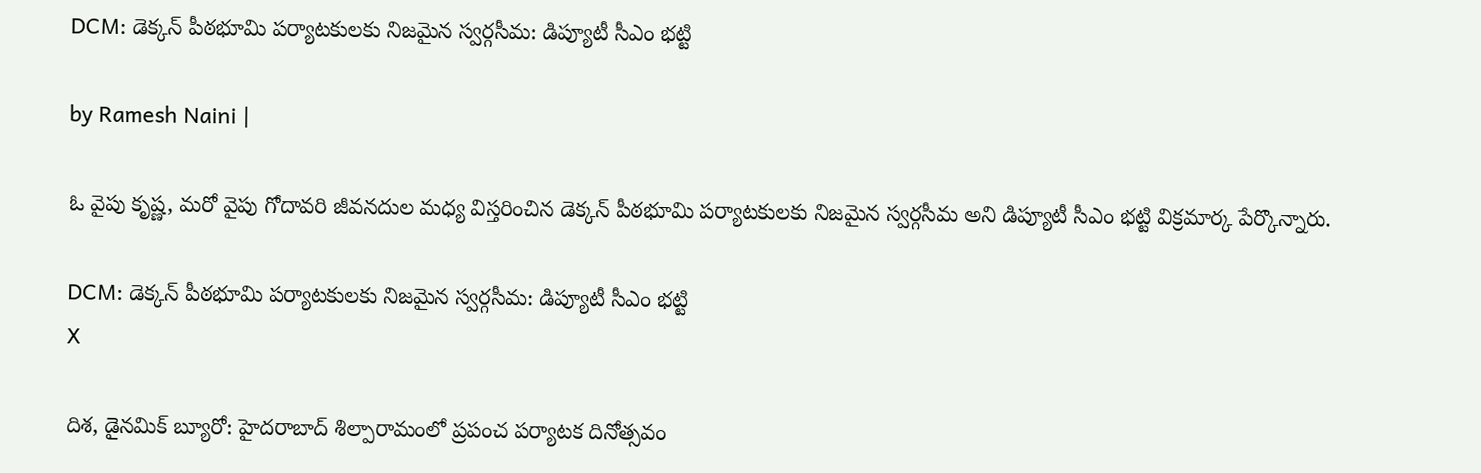DCM: డెక్కన్ పీఠభూమి పర్యాటకులకు నిజమైన స్వర్గసీమ: డిప్యూటీ సీఎం భట్టి

by Ramesh Naini |

ఓ వైపు కృష్ణ, మరో వైపు గోదావరి జీవనదుల మధ్య విస్తరించిన డెక్కన్ పీఠభూమి పర్యాటకులకు నిజమైన స్వర్గసీమ అని డిప్యూటీ సీఎం భట్టి విక్రమార్క పేర్కొన్నారు.

DCM: డెక్కన్ పీఠభూమి పర్యాటకులకు నిజమైన స్వర్గసీమ: డిప్యూటీ సీఎం భట్టి
X

దిశ, డైనమిక్ బ్యూరో: హైదరాబాద్ శిల్పారామంలో ప్రపంచ పర్యాటక దినోత్సవం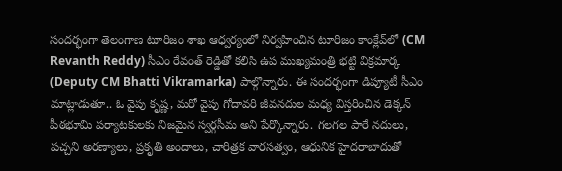సందర్భంగా తెలంగాణ టూరిజం శాఖ ఆధ్వర్యంలో నిర్వహించిన టూరిజం కాంక్లేవ్‌లో (CM Revanth Reddy) సీఎం రేవంత్ రెడ్డితో కలిసి ఉప ముఖ్యమంత్రి భట్టి విక్రమార్క (Deputy CM Bhatti Vikramarka) పాల్గొన్నారు. ఈ సందర్భంగా డిప్యూటీ సీఎం మాట్లాడుతూ.. ఓ వైపు కృష్ణ, మరో వైపు గోదావరి జీవనదుల మధ్య విస్తరించిన డెక్కన్ పీఠభూమి పర్యాటకులకు నిజమైన స్వర్గసీమ అని పేర్కొన్నారు. గలగల పారే నదులు, పచ్చని అరణ్యాలు, ప్రకృతి అందాలు, చారిత్రక వారసత్వం, ఆధునిక హైదరాబాదుతో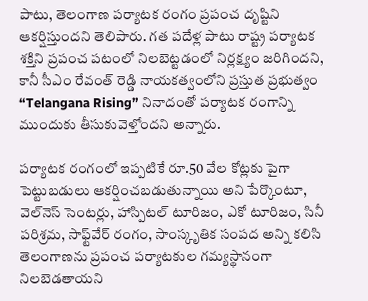పాటు, తెలంగాణ పర్యాటక రంగం ప్రపంచ దృష్టిని ఆకర్షిస్తుందని తెలిపారు. గత పదేళ్ల పాటు రాష్ట్ర పర్యాటక శక్తిని ప్రపంచ పటంలో నిలబెట్టడంలో నిర్లక్ష్యం జరిగిందని, కానీ సీఎం రేవంత్ రెడ్డి నాయకత్వంలోని ప్రస్తుత ప్రభుత్వం “Telangana Rising” నినాదంతో పర్యాటక రంగాన్ని ముందుకు తీసుకువెళ్తోందని అన్నారు.

పర్యాటక రంగంలో ఇప్పటికే రూ.50 వేల కోట్లకు పైగా పెట్టుబడులు ఆకర్షించబడుతున్నాయి అని పేర్కొంటూ, వెల్‌నెస్ సెంటర్లు, హాస్పిటల్ టూరిజం, ఎకో టూరిజం, సినీ పరిశ్రమ, సాఫ్ట్‌వేర్ రంగం, సాంస్కృతిక సంపద అన్ని కలిసి తెలంగాణను ప్రపంచ పర్యాటకుల గమ్యస్థానంగా నిలబెడతాయని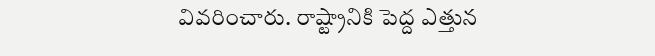వివరించారు. రాష్ట్రానికి పెద్ద ఎత్తున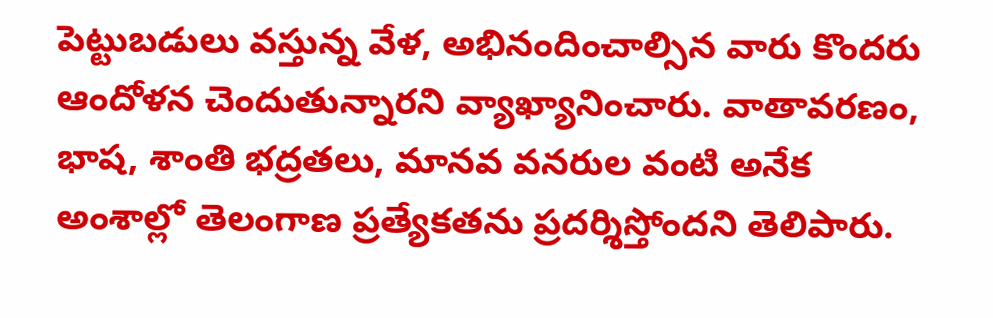పెట్టుబడులు వస్తున్న వేళ, అభినందించాల్సిన వారు కొందరు ఆందోళన చెందుతున్నారని వ్యాఖ్యానించారు. వాతావరణం, భాష, శాంతి భద్రతలు, మానవ వనరుల వంటి అనేక అంశాల్లో తెలంగాణ ప్రత్యేకతను ప్రదర్శిస్తోందని తెలిపారు.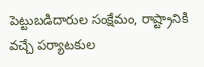పెట్టుబడిదారుల సంక్షేమం, రాష్ట్రానికి వచ్చే పర్యాటకుల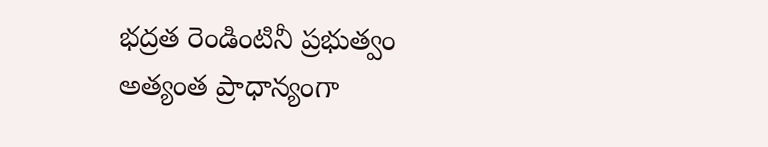భద్రత రెండింటినీ ప్రభుత్వం అత్యంత ప్రాధాన్యంగా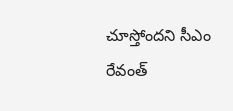చూస్తోందని సీఎం రేవంత్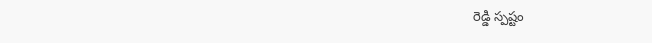రెడ్డి స్పష్టం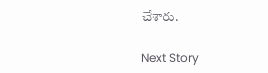చేశారు.

Next Story